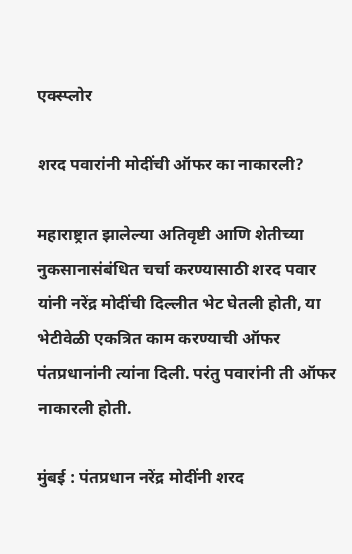एक्स्प्लोर

शरद पवारांनी मोदींची ऑफर का नाकारली?

महाराष्ट्रात झालेल्या अतिवृष्टी आणि शेतीच्या नुकसानासंबंधित चर्चा करण्यासाठी शरद पवार यांनी नरेंद्र मोदींची दिल्लीत भेट घेतली होती, या भेटीवेळी एकत्रित काम करण्याची ऑफर पंतप्रधानांनी त्यांना दिली. परंतु पवारांनी ती ऑफर नाकारली होती.

मुंबई : पंतप्रधान नरेंद्र मोदींनी शरद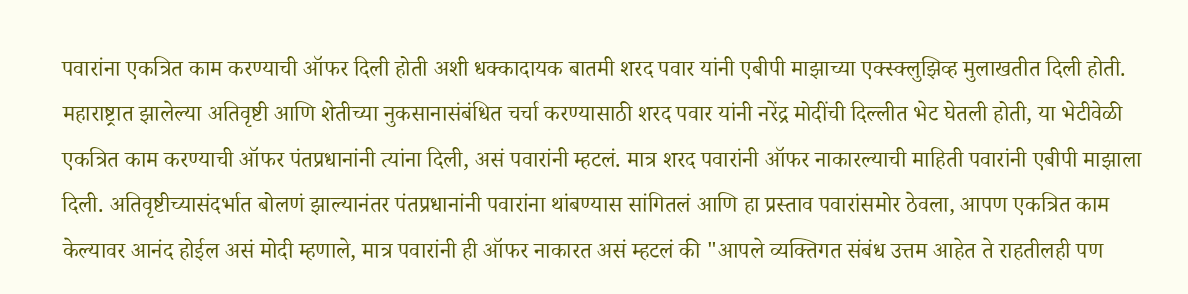पवारांना एकत्रित काम करण्याची ऑफर दिली होती अशी धक्कादायक बातमी शरद पवार यांनी एबीपी माझाच्या एक्स्क्लुझिव्ह मुलाखतीत दिली होती. महाराष्ट्रात झालेल्या अतिवृष्टी आणि शेतीच्या नुकसानासंबंधित चर्चा करण्यासाठी शरद पवार यांनी नरेंद्र मोदींची दिल्लीत भेट घेतली होती, या भेटीवेळी एकत्रित काम करण्याची ऑफर पंतप्रधानांनी त्यांना दिली, असं पवारांनी म्हटलं. मात्र शरद पवारांनी ऑफर नाकारल्याची माहिती पवारांनी एबीपी माझाला दिली. अतिवृष्टीच्यासंदर्भात बोलणं झाल्यानंतर पंतप्रधानांनी पवारांना थांबण्यास सांगितलं आणि हा प्रस्ताव पवारांसमोर ठेवला, आपण एकत्रित काम केल्यावर आनंद होईल असं मोदी म्हणाले, मात्र पवारांनी ही ऑफर नाकारत असं म्हटलं की "आपले व्यक्तिगत संबंध उत्तम आहेत ते राहतीलही पण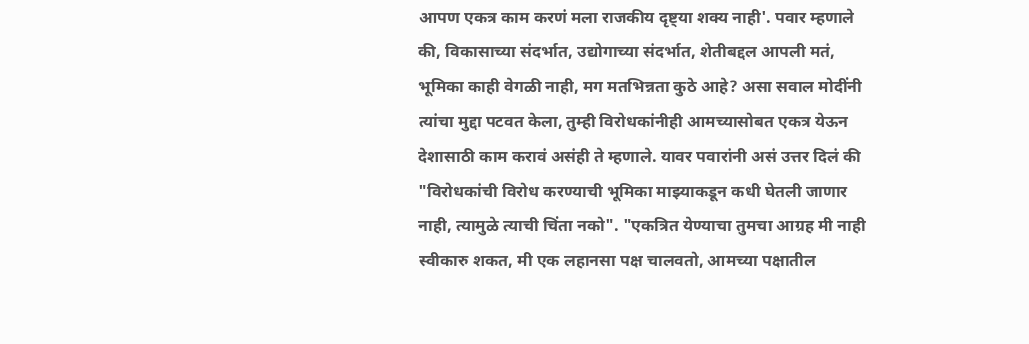आपण एकत्र काम करणं मला राजकीय दृष्ट्या शक्य नाही'. पवार म्हणाले की, विकासाच्या संदर्भात, उद्योगाच्या संदर्भात, शेतीबद्दल आपली मतं, भूमिका काही वेगळी नाही, मग मतभिन्नता कुठे आहे? असा सवाल मोदींनी त्यांचा मुद्दा पटवत केला, तुम्ही विरोधकांनीही आमच्यासोबत एकत्र येऊन देशासाठी काम करावं असंही ते म्हणाले. यावर पवारांनी असं उत्तर दिलं की "विरोधकांची विरोध करण्याची भूमिका माझ्याकडून कधी घेतली जाणार नाही, त्यामुळे त्याची चिंता नको". "एकत्रित येण्याचा तुमचा आग्रह मी नाही स्वीकारु शकत, मी एक लहानसा पक्ष चालवतो, आमच्या पक्षातील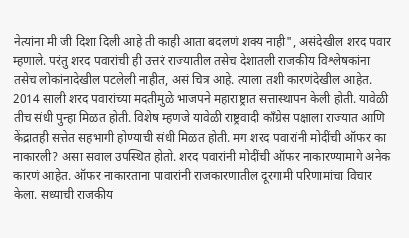नेत्यांना मी जी दिशा दिली आहे ती काही आता बदलणं शक्य नाही", असंदेखील शरद पवार म्हणाले. परंतु शरद पवारांची ही उत्तरं राज्यातील तसेच देशातली राजकीय विश्लेषकांना तसेच लोकांनादेखील पटलेली नाहीत, असं चित्र आहे. त्याला तशी कारणंदेखील आहेत. 2014 साली शरद पवारांच्या मदतीमुळे भाजपने महाराष्ट्रात सत्तास्थापन केली होती. यावेळी तीच संधी पुन्हा मिळत होती. विशेष म्हणजे यावेळी राष्ट्रवादी काँग्रेस पक्षाला राज्यात आणि केंद्रातही सत्तेत सहभागी होण्याची संधी मिळत होती. मग शरद पवारांनी मोदींची ऑफर का नाकारली? असा सवाल उपस्थित होतो. शरद पवारांनी मोदींची ऑफर नाकारण्यामागे अनेक कारणं आहेत. ऑफर नाकारताना पावारांनी राजकारणातील दूरगामी परिणामांचा विचार केला. सध्याची राजकीय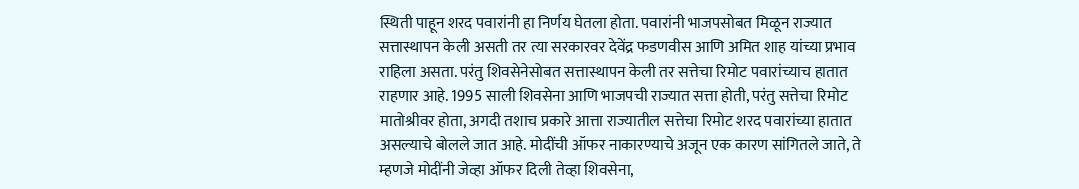स्थिती पाहून शरद पवारांनी हा निर्णय घेतला होता. पवारांनी भाजपसोबत मिळून राज्यात सत्तास्थापन केली असती तर त्या सरकारवर देवेंद्र फडणवीस आणि अमित शाह यांच्या प्रभाव राहिला असता. परंतु शिवसेनेसोबत सत्तास्थापन केली तर सत्तेचा रिमोट पवारांच्याच हातात राहणार आहे. 1995 साली शिवसेना आणि भाजपची राज्यात सत्ता होती, परंतु सत्तेचा रिमोट मातोश्रीवर होता, अगदी तशाच प्रकारे आत्ता राज्यातील सत्तेचा रिमोट शरद पवारांच्या हातात असल्याचे बोलले जात आहे. मोदींची ऑफर नाकारण्याचे अजून एक कारण सांगितले जाते, ते म्हणजे मोदींनी जेव्हा ऑफर दिली तेव्हा शिवसेना,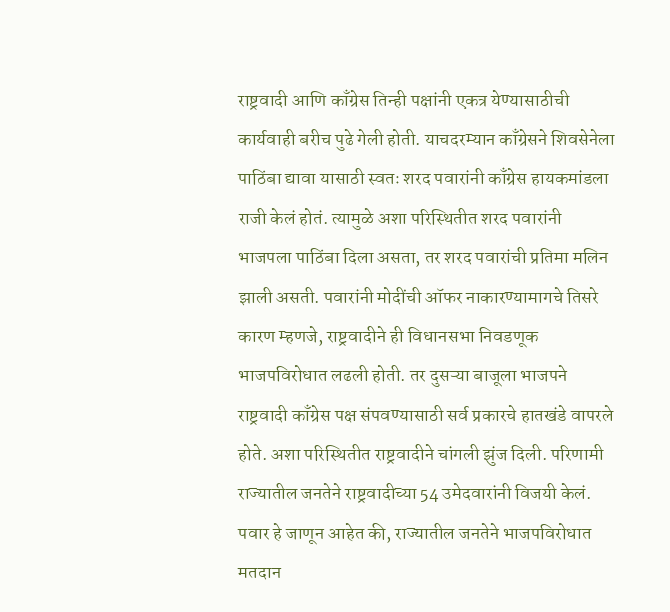राष्ट्रवादी आणि काँग्रेस तिन्ही पक्षांनी एकत्र येण्यासाठीची कार्यवाही बरीच पुढे गेली होती. याचदरम्यान काँग्रेसने शिवसेनेला पाठिंबा द्यावा यासाठी स्वतः शरद पवारांनी काँग्रेस हायकमांडला राजी केलं होतं. त्यामुळे अशा परिस्थितीत शरद पवारांनी भाजपला पाठिंबा दिला असता, तर शरद पवारांची प्रतिमा मलिन झाली असती. पवारांनी मोदींची ऑफर नाकारण्यामागचे तिसरे कारण म्हणजे, राष्ट्रवादीने ही विधानसभा निवडणूक भाजपविरोधात लढली होती. तर दुसऱ्या बाजूला भाजपने राष्ट्रवादी काँग्रेस पक्ष संपवण्यासाठी सर्व प्रकारचे हातखंडे वापरले होते. अशा परिस्थितीत राष्ट्रवादीने चांगली झुंज दिली. परिणामी राज्यातील जनतेने राष्ट्रवादीच्या 54 उमेदवारांनी विजयी केलं. पवार हे जाणून आहेत की, राज्यातील जनतेने भाजपविरोधात मतदान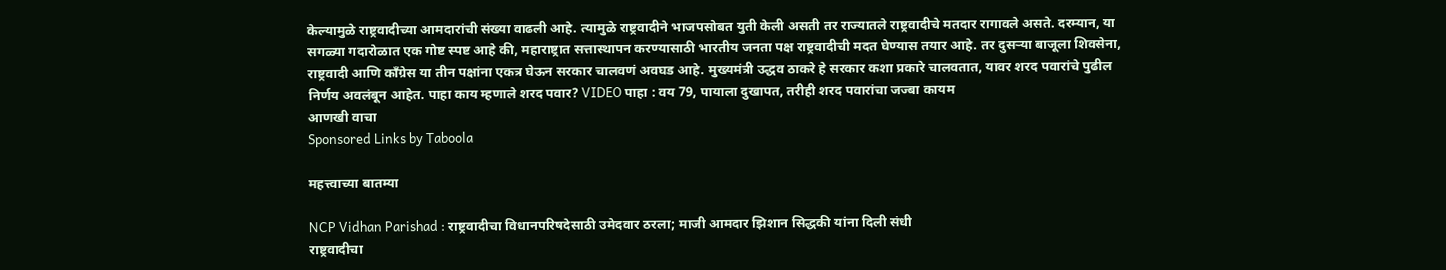केल्यामुळे राष्ट्रवादीच्या आमदारांची संख्या वाढली आहे. त्यामुळे राष्ट्रवादीने भाजपसोबत युती केली असती तर राज्यातले राष्ट्रवादीचे मतदार रागावले असते. दरम्यान, या सगळ्या गदारोळात एक गोष्ट स्पष्ट आहे की, महाराष्ट्रात सत्तास्थापन करण्यासाठी भारतीय जनता पक्ष राष्ट्रवादीची मदत घेण्यास तयार आहे. तर दुसऱ्या बाजूला शिवसेना, राष्ट्रवादी आणि काँग्रेस या तीन पक्षांना एकत्र घेऊन सरकार चालवणं अवघड आहे. मुख्यमंत्री उद्धव ठाकरे हे सरकार कशा प्रकारे चालवतात, यावर शरद पवारांचे पुढील निर्णय अवलंबून आहेत. पाहा काय म्हणाले शरद पवार? VIDEO पाहा : वय 79, पायाला दुखापत, तरीही शरद पवारांचा जज्बा कायम
आणखी वाचा
Sponsored Links by Taboola

महत्त्वाच्या बातम्या

NCP Vidhan Parishad : राष्ट्रवादीचा विधानपरिषदेसाठी उमेदवार ठरला; माजी आमदार झिशान सिद्धकी यांना दिली संधी
राष्ट्रवादीचा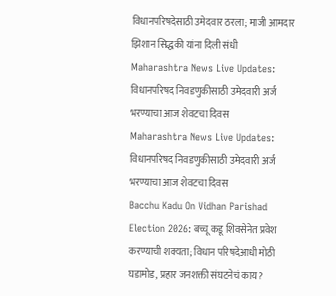विधानपरिषदेसाठी उमेदवार ठरला; माजी आमदार झिशान सिद्धकी यांना दिली संधी
Maharashtra News Live Updates: विधानपरिषद निवडणुकीसाठी उमेदवारी अर्ज भरण्याचा आज शेवटचा दिवस
Maharashtra News Live Updates: विधानपरिषद निवडणुकीसाठी उमेदवारी अर्ज भरण्याचा आज शेवटचा दिवस
Bacchu Kadu On Vidhan Parishad Election 2026: बच्चू कडू शिवसेनेत प्रवेश करण्याची शक्यता; विधान परिषदेआधी मोठी घडामोड, प्रहार जनशक्ती संघटनेचं काय?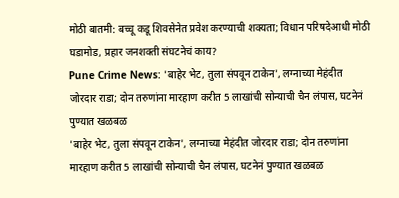मोठी बातमी: बच्चू कडू शिवसेनेत प्रवेश करण्याची शक्यता; विधान परिषदेआधी मोठी घडामोड, प्रहार जनशक्ती संघटनेचं काय?
Pune Crime News: 'बाहेर भेट, तुला संपवून टाकेन', लग्नाच्या मेहंदीत जोरदार राडा; दोन तरुणांना मारहाण करीत 5 लाखांची सोन्याची चैन लंपास, घटनेनं पुण्यात खळबळ
'बाहेर भेट, तुला संपवून टाकेन', लग्नाच्या मेहंदीत जोरदार राडा; दोन तरुणांना मारहाण करीत 5 लाखांची सोन्याची चैन लंपास, घटनेनं पुण्यात खळबळ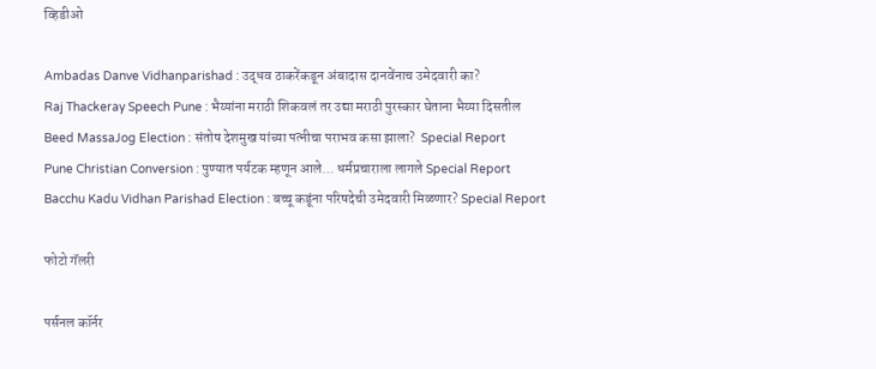व्हिडीओ

Ambadas Danve Vidhanparishad : उद्धव ठाकरेंकडून अंबादास दानवेंनाच उमेदवारी का?
Raj Thackeray Speech Pune : भैय्यांना मराठी शिकवलं तर उद्या मराठी पुरस्कार घेताना भैय्या दिसतील
Beed MassaJog Election : संतोष देशमुख यांच्या पत्नीचा पराभव कसा झाला?  Special Report
Pune Christian Conversion : पुण्यात पर्यटक म्हणून आले... धर्मप्रचाराला लागले Special Report
Bacchu Kadu Vidhan Parishad Election : बच्चू कडूंना परिषदेची उमेदवारी मिळणार? Special Report

फोटो गॅलरी

पर्सनल कॉर्नर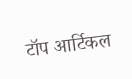टॉप आर्टिकल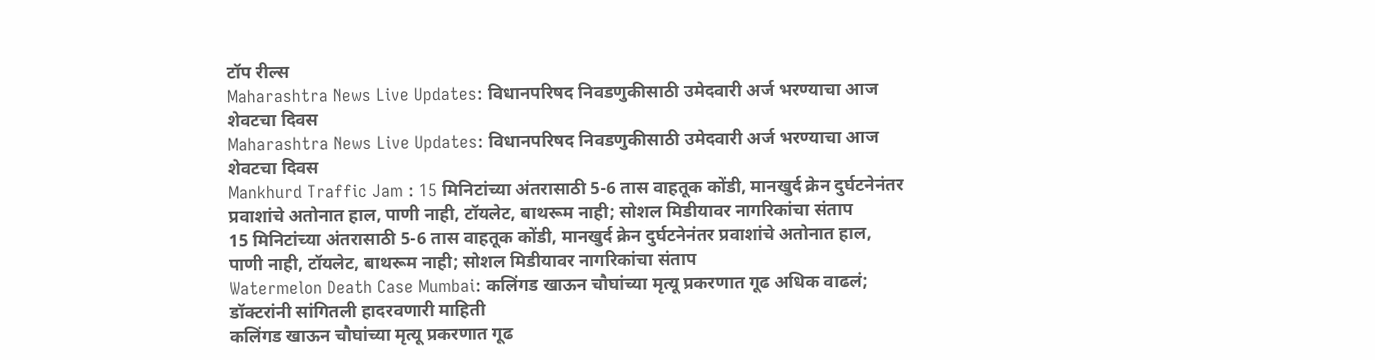टॉप रील्स
Maharashtra News Live Updates: विधानपरिषद निवडणुकीसाठी उमेदवारी अर्ज भरण्याचा आज शेवटचा दिवस
Maharashtra News Live Updates: विधानपरिषद निवडणुकीसाठी उमेदवारी अर्ज भरण्याचा आज शेवटचा दिवस
Mankhurd Traffic Jam : 15 मिनिटांच्या अंतरासाठी 5-6 तास वाहतूक कोंडी, मानखुर्द क्रेन दुर्घटनेनंतर प्रवाशांचे अतोनात हाल, पाणी नाही, टॉयलेट, बाथरूम नाही; सोशल मिडीयावर नागरिकांचा संताप
15 मिनिटांच्या अंतरासाठी 5-6 तास वाहतूक कोंडी, मानखुर्द क्रेन दुर्घटनेनंतर प्रवाशांचे अतोनात हाल, पाणी नाही, टॉयलेट, बाथरूम नाही; सोशल मिडीयावर नागरिकांचा संताप
Watermelon Death Case Mumbai: कलिंगड खाऊन चौघांच्या मृत्यू प्रकरणात गूढ अधिक वाढलं; डॉक्टरांनी सांगितली हादरवणारी माहिती
कलिंगड खाऊन चौघांच्या मृत्यू प्रकरणात गूढ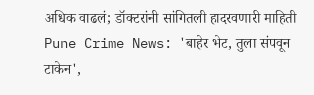अधिक वाढलं; डॉक्टरांनी सांगितली हादरवणारी माहिती
Pune Crime News: 'बाहेर भेट, तुला संपवून टाकेन',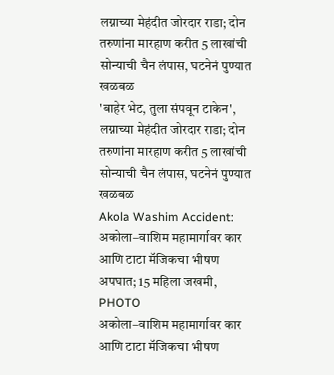लग्नाच्या मेहंदीत जोरदार राडा; दोन तरुणांना मारहाण करीत 5 लाखांची सोन्याची चैन लंपास, घटनेनं पुण्यात खळबळ
'बाहेर भेट, तुला संपवून टाकेन', लग्नाच्या मेहंदीत जोरदार राडा; दोन तरुणांना मारहाण करीत 5 लाखांची सोन्याची चैन लंपास, घटनेनं पुण्यात खळबळ
Akola Washim Accident: अकोला–वाशिम महामार्गावर कार आणि टाटा मॅजिकचा भीषण अपघात; 15 महिला जखमी, PHOTO
अकोला–वाशिम महामार्गावर कार आणि टाटा मॅजिकचा भीषण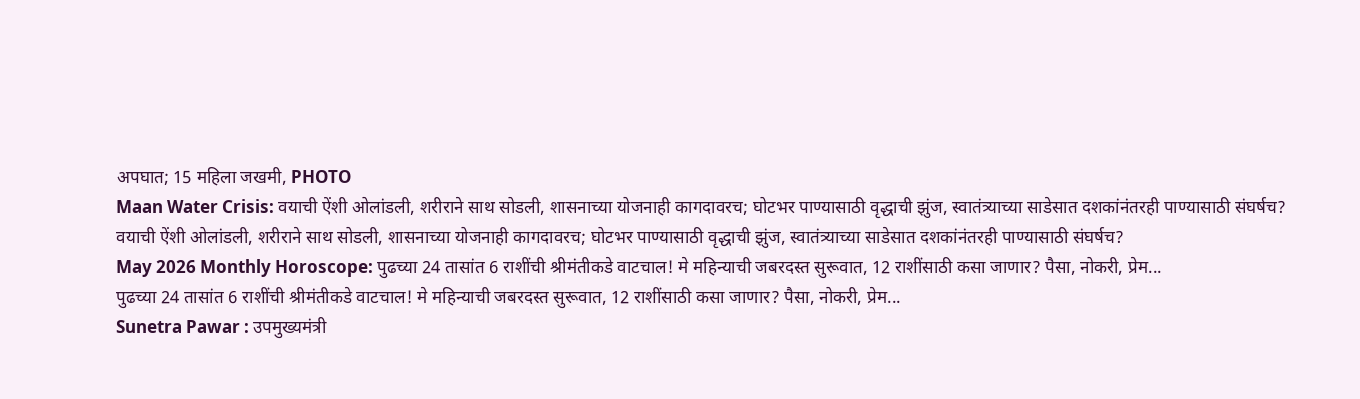अपघात; 15 महिला जखमी, PHOTO
Maan Water Crisis: वयाची ऐंशी ओलांडली, शरीराने साथ सोडली, शासनाच्या योजनाही कागदावरच; घोटभर पाण्यासाठी वृद्धाची झुंज, स्वातंत्र्याच्या साडेसात दशकांनंतरही पाण्यासाठी संघर्षच?
वयाची ऐंशी ओलांडली, शरीराने साथ सोडली, शासनाच्या योजनाही कागदावरच; घोटभर पाण्यासाठी वृद्धाची झुंज, स्वातंत्र्याच्या साडेसात दशकांनंतरही पाण्यासाठी संघर्षच?
May 2026 Monthly Horoscope: पुढच्या 24 तासांत 6 राशींची श्रीमंतीकडे वाटचाल! मे महिन्याची जबरदस्त सुरूवात, 12 राशींसाठी कसा जाणार? पैसा, नोकरी, प्रेम...
पुढच्या 24 तासांत 6 राशींची श्रीमंतीकडे वाटचाल! मे महिन्याची जबरदस्त सुरूवात, 12 राशींसाठी कसा जाणार? पैसा, नोकरी, प्रेम...
Sunetra Pawar : उपमुख्यमंत्री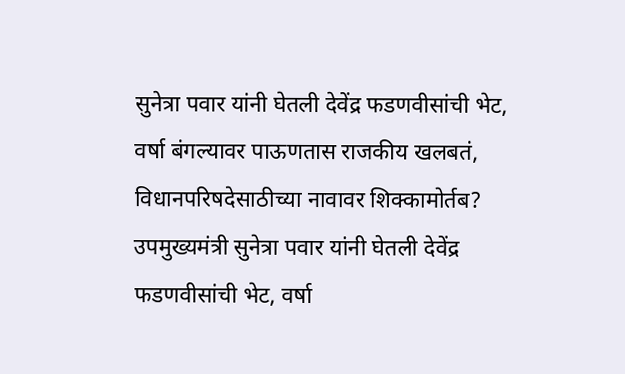सुनेत्रा पवार यांनी घेतली देवेंद्र फडणवीसांची भेट, वर्षा बंगल्यावर पाऊणतास राजकीय खलबतं, विधानपरिषदेसाठीच्या नावावर शिक्कामोर्तब?
उपमुख्यमंत्री सुनेत्रा पवार यांनी घेतली देवेंद्र फडणवीसांची भेट, वर्षा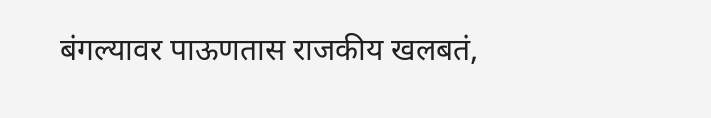बंगल्यावर पाऊणतास राजकीय खलबतं,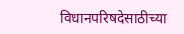विधानपरिषदेसाठीच्या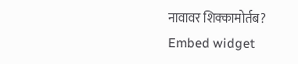नावावर शिक्कामोर्तब?
Embed widget